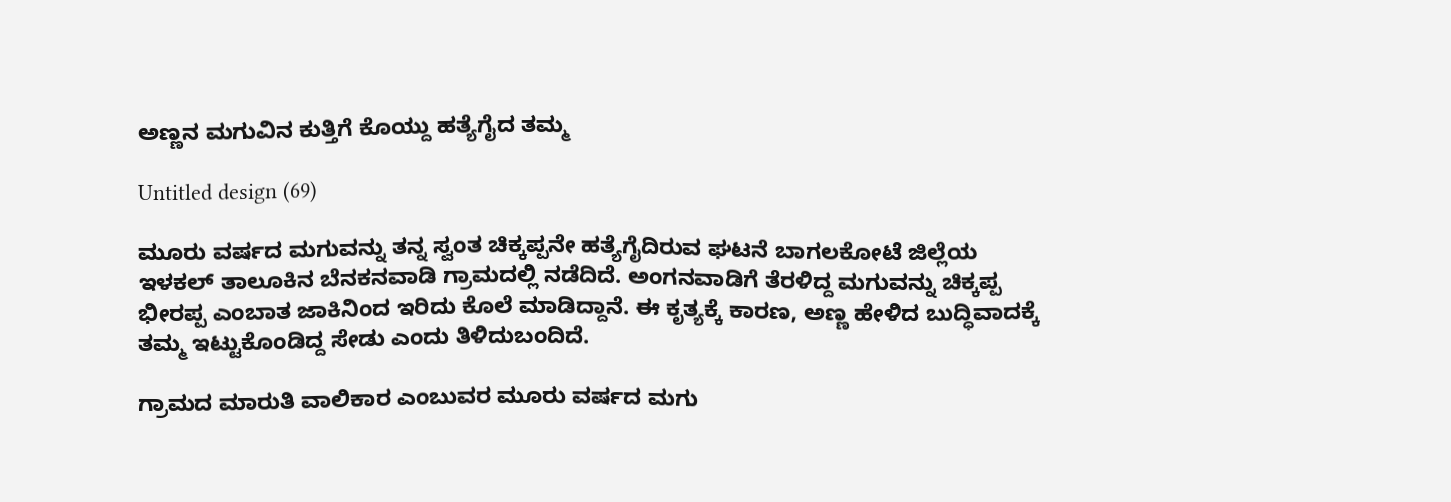ಅಣ್ಣನ ಮಗುವಿನ ಕುತ್ತಿಗೆ ಕೊಯ್ದು ಹತ್ಯೆಗೈದ ತಮ್ಮ

Untitled design (69)

ಮೂರು ವರ್ಷದ ಮಗುವನ್ನು ತನ್ನ ಸ್ವಂತ ಚಿಕ್ಕಪ್ಪನೇ ಹತ್ಯೆಗೈದಿರುವ ಘಟನೆ ಬಾಗಲಕೋಟೆ ಜಿಲ್ಲೆಯ ಇಳಕಲ್ ತಾಲೂಕಿನ ಬೆನಕನವಾಡಿ ಗ್ರಾಮದಲ್ಲಿ ನಡೆದಿದೆ. ಅಂಗನವಾಡಿಗೆ ತೆರಳಿದ್ದ ಮಗುವನ್ನು ಚಿಕ್ಕಪ್ಪ ಭೀರಪ್ಪ ಎಂಬಾತ ಜಾಕಿನಿಂದ ಇರಿದು ಕೊಲೆ ಮಾಡಿದ್ದಾನೆ. ಈ ಕೃತ್ಯಕ್ಕೆ ಕಾರಣ, ಅಣ್ಣ ಹೇಳಿದ ಬುದ್ಧಿವಾದಕ್ಕೆ ತಮ್ಮ ಇಟ್ಟುಕೊಂಡಿದ್ದ ಸೇಡು ಎಂದು ತಿಳಿದುಬಂದಿದೆ.

ಗ್ರಾಮದ ಮಾರುತಿ ವಾಲಿಕಾರ ಎಂಬುವರ ಮೂರು ವರ್ಷದ ಮಗು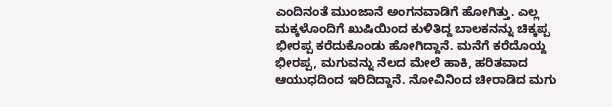ಎಂದಿನಂತೆ ಮುಂಜಾನೆ ಅಂಗನವಾಡಿಗೆ ಹೋಗಿತ್ತು. ಎಲ್ಲ ಮಕ್ಕಳೊಂದಿಗೆ ಖುಷಿಯಿಂದ ಕುಳಿತಿದ್ದ ಬಾಲಕನನ್ನು ಚಿಕ್ಕಪ್ಪ ಭೀರಪ್ಪ ಕರೆದುಕೊಂಡು ಹೋಗಿದ್ದಾನೆ. ಮನೆಗೆ ಕರೆದೊಯ್ದ ಭೀರಪ್ಪ, ಮಗುವನ್ನು ನೆಲದ ಮೇಲೆ ಹಾಕಿ, ಹರಿತವಾದ ಆಯುಧದಿಂದ ಇರಿದಿದ್ದಾನೆ. ನೋವಿನಿಂದ ಚೀರಾಡಿದ ಮಗು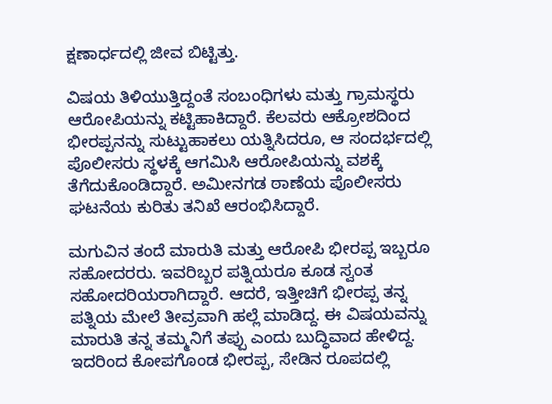ಕ್ಷಣಾರ್ಧದಲ್ಲಿ ಜೀವ ಬಿಟ್ಟಿತ್ತು.

ವಿಷಯ ತಿಳಿಯುತ್ತಿದ್ದಂತೆ ಸಂಬಂಧಿಗಳು ಮತ್ತು ಗ್ರಾಮಸ್ಥರು ಆರೋಪಿಯನ್ನು ಕಟ್ಟಿಹಾಕಿದ್ದಾರೆ. ಕೆಲವರು ಆಕ್ರೋಶದಿಂದ ಭೀರಪ್ಪನನ್ನು ಸುಟ್ಟುಹಾಕಲು ಯತ್ನಿಸಿದರೂ, ಆ ಸಂದರ್ಭದಲ್ಲಿ ಪೊಲೀಸರು ಸ್ಥಳಕ್ಕೆ ಆಗಮಿಸಿ ಆರೋಪಿಯನ್ನು ವಶಕ್ಕೆ ತೆಗೆದುಕೊಂಡಿದ್ದಾರೆ. ಅಮೀನಗಡ ಠಾಣೆಯ ಪೊಲೀಸರು ಘಟನೆಯ ಕುರಿತು ತನಿಖೆ ಆರಂಭಿಸಿದ್ದಾರೆ.

ಮಗುವಿನ ತಂದೆ ಮಾರುತಿ ಮತ್ತು ಆರೋಪಿ ಭೀರಪ್ಪ ಇಬ್ಬರೂ ಸಹೋದರರು. ಇವರಿಬ್ಬರ ಪತ್ನಿಯರೂ ಕೂಡ ಸ್ವಂತ ಸಹೋದರಿಯರಾಗಿದ್ದಾರೆ. ಆದರೆ, ಇತ್ತೀಚಿಗೆ ಭೀರಪ್ಪ ತನ್ನ ಪತ್ನಿಯ ಮೇಲೆ ತೀವ್ರವಾಗಿ ಹಲ್ಲೆ ಮಾಡಿದ್ದ. ಈ ವಿಷಯವನ್ನು ಮಾರುತಿ ತನ್ನ ತಮ್ಮನಿಗೆ ತಪ್ಪು ಎಂದು ಬುದ್ಧಿವಾದ ಹೇಳಿದ್ದ. ಇದರಿಂದ ಕೋಪಗೊಂಡ ಭೀರಪ್ಪ, ಸೇಡಿನ ರೂಪದಲ್ಲಿ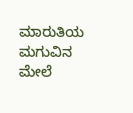ಮಾರುತಿಯ ಮಗುವಿನ ಮೇಲೆ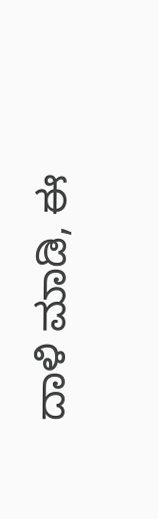ದಾಳಿ ಮಾಡಿ, ಈ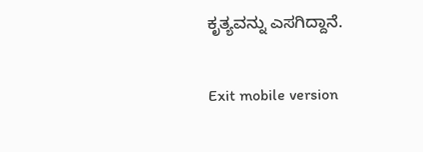ಕೃತ್ಯವನ್ನು ಎಸಗಿದ್ದಾನೆ.

Exit mobile version